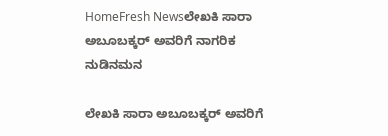HomeFresh Newsಲೇಖಕಿ ಸಾರಾ ಅಬೂಬಕ್ಕರ್ ಅವರಿಗೆ ನಾಗರಿಕ ನುಡಿನಮನ

ಲೇಖಕಿ ಸಾರಾ ಅಬೂಬಕ್ಕರ್ ಅವರಿಗೆ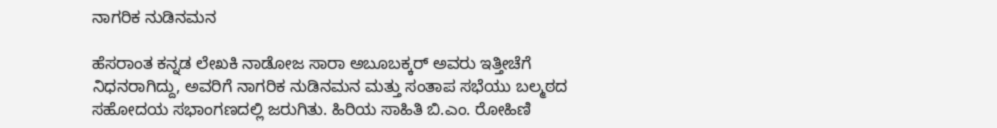ನಾಗರಿಕ ನುಡಿನಮನ

ಹೆಸರಾಂತ ಕನ್ನಡ ಲೇಖಕಿ ನಾಡೋಜ ಸಾರಾ ಅಬೂಬಕ್ಕರ್ ಅವರು ಇತ್ತೀಚೆಗೆ ನಿಧನರಾಗಿದ್ದು, ಅವರಿಗೆ ನಾಗರಿಕ ನುಡಿನಮನ ಮತ್ತು ಸಂತಾಪ ಸಭೆಯು ಬಲ್ಮಠದ ಸಹೋದಯ ಸಭಾಂಗಣದಲ್ಲಿ ಜರುಗಿತು. ಹಿರಿಯ ಸಾಹಿತಿ ಬಿ.ಎಂ. ರೋಹಿಣಿ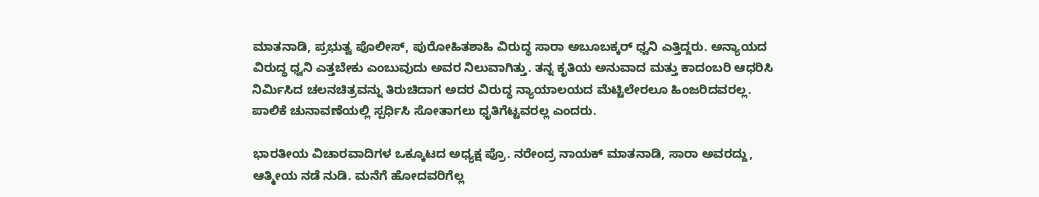ಮಾತನಾಡಿ, ಪ್ರಭುತ್ವ ಪೊಲೀಸ್, ಪುರೋಹಿತಶಾಹಿ ವಿರುದ್ಧ ಸಾರಾ ಅಬೂಬಕ್ಕರ್ ಧ್ವನಿ ಎತ್ತಿದ್ದರು. ಅನ್ಯಾಯದ ವಿರುದ್ಧ ಧ್ವನಿ ಎತ್ತಬೇಕು ಎಂಬುವುದು ಅವರ ನಿಲುವಾಗಿತ್ತು. ತನ್ನ ಕೃತಿಯ ಅನುವಾದ ಮತ್ತು ಕಾದಂಬರಿ ಆಧರಿಸಿ ನಿರ್ಮಿಸಿದ ಚಲನಚಿತ್ರವನ್ನು ತಿರುಚಿದಾಗ ಅದರ ವಿರುದ್ಧ ನ್ಯಾಯಾಲಯದ ಮೆಟ್ಟಿಲೇರಲೂ ಹಿಂಜರಿದವರಲ್ಲ. ಪಾಲಿಕೆ ಚುನಾವಣೆಯಲ್ಲಿ ಸ್ಪರ್ಧಿಸಿ ಸೋತಾಗಲು ಧೃತಿಗೆಟ್ಟವರಲ್ಲ ಎಂದರು.

ಭಾರತೀಯ ವಿಚಾರವಾದಿಗಳ ಒಕ್ಕೂಟದ ಅಧ್ಯಕ್ಷ ಪ್ರೊ. ನರೇಂದ್ರ ನಾಯಕ್ ಮಾತನಾಡಿ, ಸಾರಾ ಅವರದ್ದು, ಆತ್ಮೀಯ ನಡೆ ನುಡಿ. ಮನೆಗೆ ಹೋದವರಿಗೆಲ್ಲ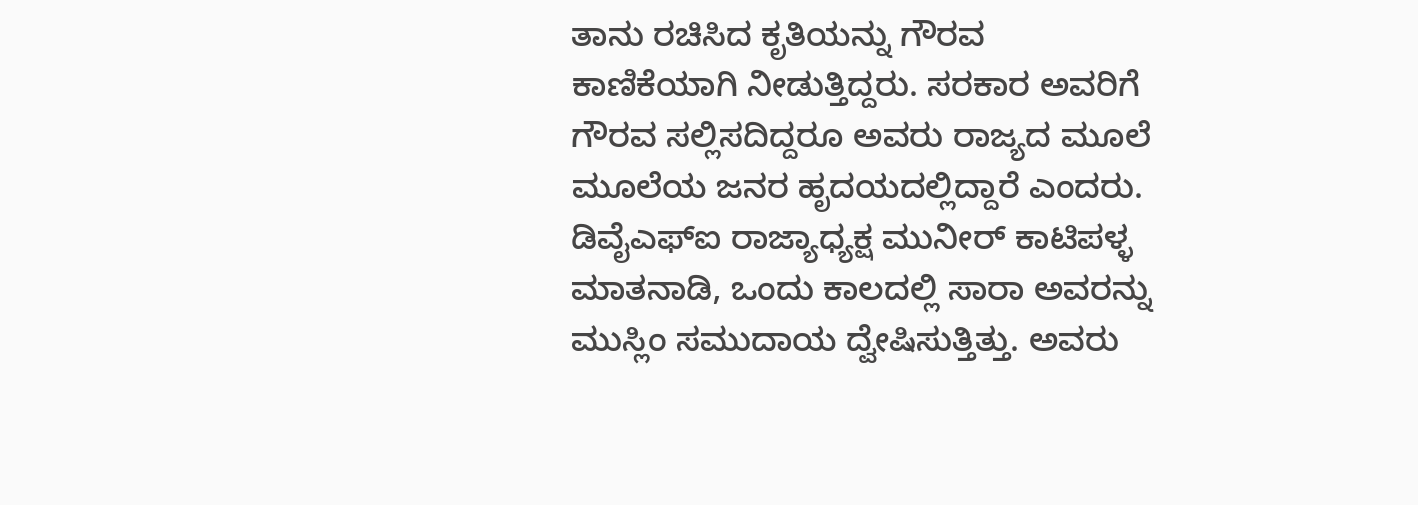ತಾನು ರಚಿಸಿದ ಕೃತಿಯನ್ನು ಗೌರವ ಕಾಣಿಕೆಯಾಗಿ ನೀಡುತ್ತಿದ್ದರು. ಸರಕಾರ ಅವರಿಗೆ ಗೌರವ ಸಲ್ಲಿಸದಿದ್ದರೂ ಅವರು ರಾಜ್ಯದ ಮೂಲೆ ಮೂಲೆಯ ಜನರ ಹೃದಯದಲ್ಲಿದ್ದಾರೆ ಎಂದರು. ಡಿವೈಎಫ್‍ಐ ರಾಜ್ಯಾಧ್ಯಕ್ಷ ಮುನೀರ್ ಕಾಟಿಪಳ್ಳ ಮಾತನಾಡಿ, ಒಂದು ಕಾಲದಲ್ಲಿ ಸಾರಾ ಅವರನ್ನು ಮುಸ್ಲಿಂ ಸಮುದಾಯ ದ್ವೇಷಿಸುತ್ತಿತ್ತು. ಅವರು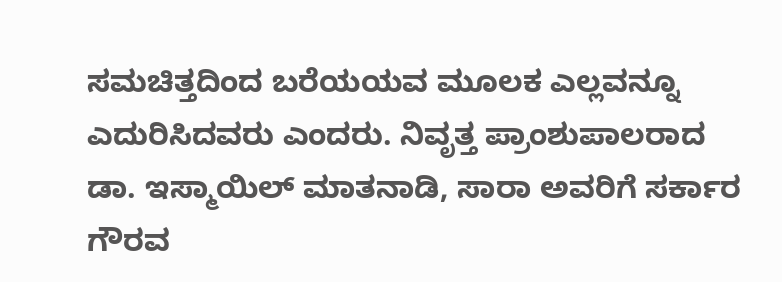ಸಮಚಿತ್ತದಿಂದ ಬರೆಯಯವ ಮೂಲಕ ಎಲ್ಲವನ್ನೂ ಎದುರಿಸಿದವರು ಎಂದರು. ನಿವೃತ್ತ ಪ್ರಾಂಶುಪಾಲರಾದ ಡಾ. ಇಸ್ಮಾಯಿಲ್ ಮಾತನಾಡಿ, ಸಾರಾ ಅವರಿಗೆ ಸರ್ಕಾರ ಗೌರವ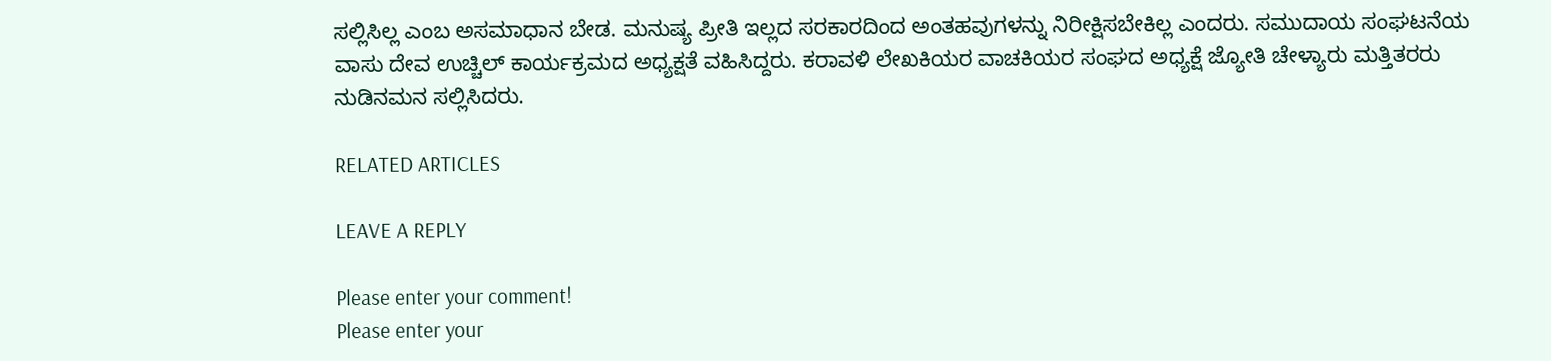ಸಲ್ಲಿಸಿಲ್ಲ ಎಂಬ ಅಸಮಾಧಾನ ಬೇಡ. ಮನುಷ್ಯ ಪ್ರೀತಿ ಇಲ್ಲದ ಸರಕಾರದಿಂದ ಅಂತಹವುಗಳನ್ನು ನಿರೀಕ್ಷಿಸಬೇಕಿಲ್ಲ ಎಂದರು. ಸಮುದಾಯ ಸಂಘಟನೆಯ ವಾಸು ದೇವ ಉಚ್ಚಿಲ್ ಕಾರ್ಯಕ್ರಮದ ಅಧ್ಯಕ್ಷತೆ ವಹಿಸಿದ್ದರು. ಕರಾವಳಿ ಲೇಖಕಿಯರ ವಾಚಕಿಯರ ಸಂಘದ ಅಧ್ಯಕ್ಷೆ ಜ್ಯೋತಿ ಚೇಳ್ಯಾರು ಮತ್ತಿತರರು ನುಡಿನಮನ ಸಲ್ಲಿಸಿದರು.

RELATED ARTICLES

LEAVE A REPLY

Please enter your comment!
Please enter your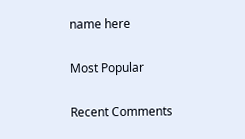name here

Most Popular

Recent Comments